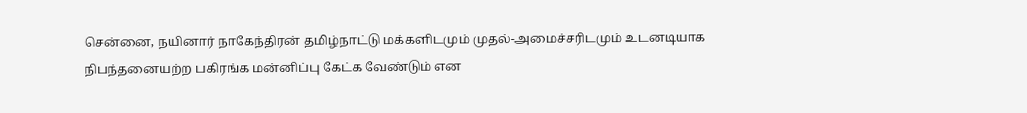சென்னை, நயினார் நாகேந்திரன் தமிழ்நாட்டு மக்களிடமும் முதல்-அமைச்சரிடமும் உடனடியாக நிபந்தனையற்ற பகிரங்க மன்னிப்பு கேட்க வேண்டும் என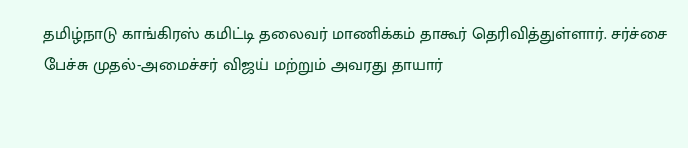தமிழ்நாடு காங்கிரஸ் கமிட்டி தலைவர் மாணிக்கம் தாகூர் தெரிவித்துள்ளார். சர்ச்சை பேச்சு முதல்-அமைச்சர் விஜய் மற்றும் அவரது தாயார்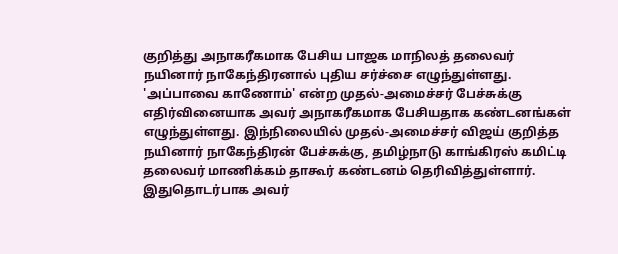குறித்து அநாகரீகமாக பேசிய பாஜக மாநிலத் தலைவர் நயினார் நாகேந்திரனால் புதிய சர்ச்சை எழுந்துள்ளது. 'அப்பாவை காணோம்' என்ற முதல்-அமைச்சர் பேச்சுக்கு எதிர்வினையாக அவர் அநாகரீகமாக பேசியதாக கண்டனங்கள் எழுந்துள்ளது. இந்நிலையில் முதல்-அமைச்சர் விஜய் குறித்த நயினார் நாகேந்திரன் பேச்சுக்கு, தமிழ்நாடு காங்கிரஸ் கமிட்டி தலைவர் மாணிக்கம் தாகூர் கண்டனம் தெரிவித்துள்ளார். இதுதொடர்பாக அவர்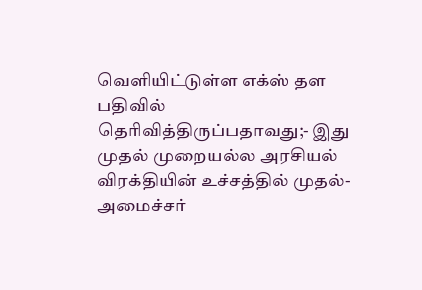வெளியிட்டுள்ள எக்ஸ் தள பதிவில் தெரிவித்திருப்பதாவது;- இது முதல் முறையல்ல அரசியல் விரக்தியின் உச்சத்தில் முதல்-அமைச்சர்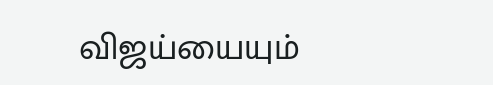விஜய்யையும்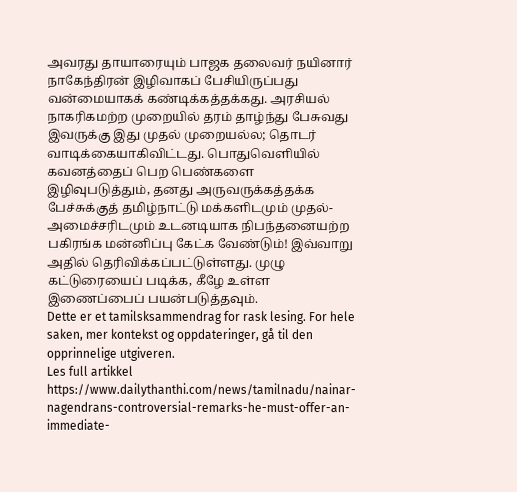அவரது தாயாரையும் பாஜக தலைவர் நயினார் நாகேந்திரன் இழிவாகப் பேசியிருப்பது வன்மையாகக் கண்டிக்கத்தக்கது. அரசியல் நாகரிகமற்ற முறையில் தரம் தாழ்ந்து பேசுவது இவருக்கு இது முதல் முறையல்ல; தொடர் வாடிக்கையாகிவிட்டது. பொதுவெளியில் கவனத்தைப் பெற பெண்களை இழிவுபடுத்தும், தனது அருவருக்கத்தக்க பேச்சுக்குத் தமிழ்நாட்டு மக்களிடமும் முதல்-அமைச்சரிடமும் உடனடியாக நிபந்தனையற்ற பகிரங்க மன்னிப்பு கேட்க வேண்டும்! இவ்வாறு அதில் தெரிவிக்கப்பட்டுள்ளது. முழு கட்டுரையைப் படிக்க, கீழே உள்ள இணைப்பைப் பயன்படுத்தவும்.
Dette er et tamilsksammendrag for rask lesing. For hele saken, mer kontekst og oppdateringer, gå til den opprinnelige utgiveren.
Les full artikkel
https://www.dailythanthi.com/news/tamilnadu/nainar-nagendrans-controversial-remarks-he-must-offer-an-immediate-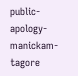public-apology-manickam-tagore